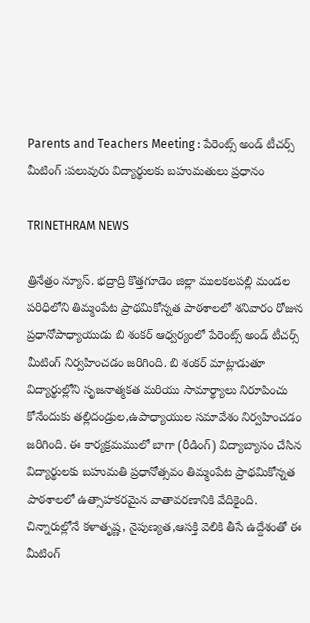Parents and Teachers Meeting : పేరెంట్స్ అండ్ టీచర్స్ మీటింగ్ :పలువురు విద్యార్థులకు బహుమతులు ప్రధానం

TRINETHRAM NEWS

త్రినేత్రం న్యూస్. భద్రాద్రి కొత్తగూడెం జిల్లా ములకలపల్లి మండల పరిధిలోని తిమ్మంపేట ప్రాథమికోన్నత పాఠశాలలో శనివారం రోజున ప్రధానోపాధ్యాయుడు బి శంకర్ ఆధ్వర్యంలో పేరెంట్స్ అండ్ టీచర్స్ మీటింగ్ నిర్వహించడం జరిగింది. బి శంకర్ మాట్లాడుతూ విద్యార్థుల్లోని సృజనాత్మకత మరియు సామార్థ్యాలు నిరూపించు కోనేందుకు తల్లిదండ్రుల,ఉపాధ్యాయుల సమావేశం నిర్వహించడం జరిగింది. ఈ కార్యక్రమములో బాగా (రీడింగ్) విద్యాబ్యాసం చేసిన విద్యార్థులకు బహుమతి ప్రధానోత్సవం తిమ్మంపేట ప్రాథమికోన్నత పాఠశాలలో ఉత్సాహకరమైన వాతావరణానికి వేదికైంది. చిన్నారుల్లోనే కళాతృష్ణ, నైపుణ్యత,ఆసక్తి వెలికి తీసే ఉద్దేశంతో ఈ మీటింగ్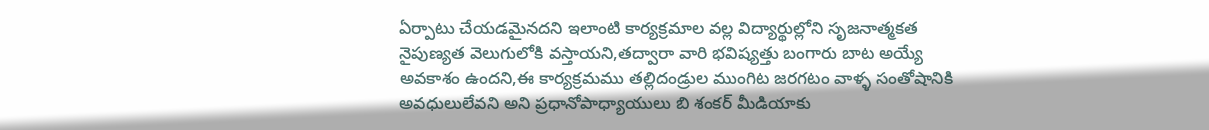ఏర్పాటు చేయడమైనదని ఇలాంటి కార్యక్రమాల వల్ల విద్యార్థుల్లోని సృజనాత్మకత నైపుణ్యత వెలుగులోకి వస్తాయని,తద్వారా వారి భవిష్యత్తు బంగారు బాట అయ్యే అవకాశం ఉందని,ఈ కార్యక్రమము తల్లిదండ్రుల ముంగిట జరగటం వాళ్ళ సంతోషానికి అవధులులేవని అని ప్రధానోపాధ్యాయులు బి శంకర్ మీడియాకు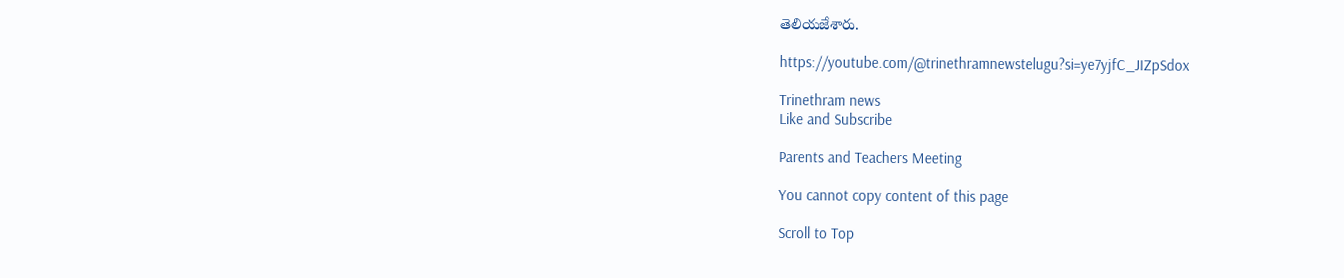తెలియజేశారు.

https://youtube.com/@trinethramnewstelugu?si=ye7yjfC_JIZpSdox

Trinethram news
Like and Subscribe

Parents and Teachers Meeting

You cannot copy content of this page

Scroll to Top